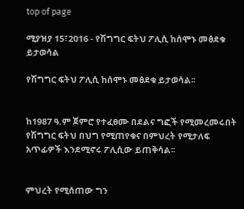top of page

ሚያዝያ 15፣2016 - የሽግግር ፍትህ ፖሊሲ ከሰሞኑ መፅደቁ ይታወሳል

የሽግግር ፍትህ ፖሊሲ ከሰሞኑ መፅደቁ ይታወሳል፡፡


ከ1987 ዓ.ም ጀምሮ የተፈፀሙ በደልና ግፎች የሚመረመሩበት የሽግግር ፍትህ በህግ የሚጠየቁና በምህረት የሚታለፍ አጥፊዎች እንደሚኖሩ ፖሊሲው ይጠቅሳል፡፡


ምህረት የሚሰጠው ግን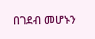በገደብ መሆኑን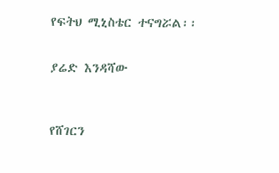የፍትህ ሚኒስቴር ተናግሯል፡፡


ያሬድ እንዳሻው



የሸገርን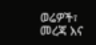ወሬዎች፣ መረጃ እና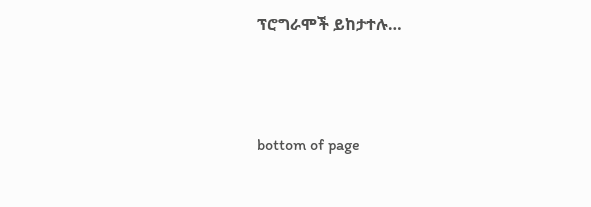ፕሮግራሞች ይከታተሉ…





bottom of page